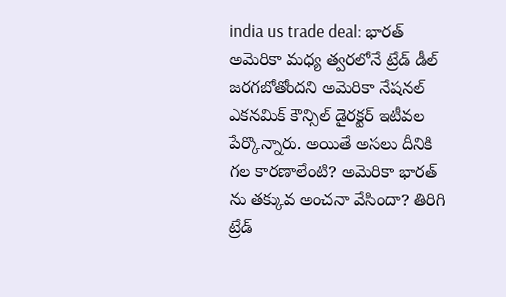india us trade deal: భారత్ అమెరికా మధ్య త్వరలోనే ట్రేడ్ డీల్ జరగబోతోందని అమెరికా నేషనల్ ఎకనమిక్ కౌన్సిల్ డైరక్టర్ ఇటీవల పేర్కొన్నారు. అయితే అసలు దీనికి గల కారణాలేంటి? అమెరికా భారత్ ను తక్కువ అంచనా వేసిందా? తిరిగి ట్రేడ్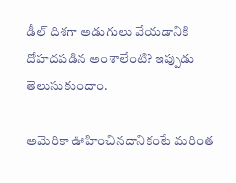డీల్ దిశగా అడుగులు వేయడానికి దోహదపడిన అంశాలేంటి? ఇప్పుడు తెలుసుకుందాం.

అమెరికా ఊహించినదానికంటే మరింత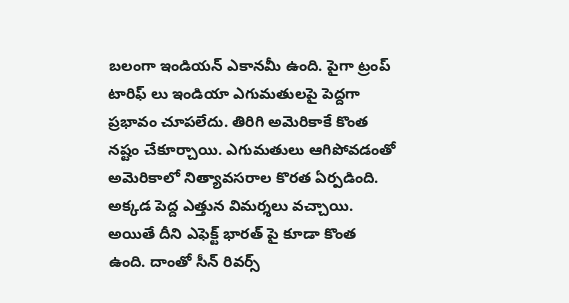బలంగా ఇండియన్ ఎకానమీ ఉంది. పైగా ట్రంప్ టారిఫ్ లు ఇండియా ఎగుమతులపై పెద్దగా ప్రభావం చూపలేదు. తిరిగి అమెరికాకే కొంత నష్టం చేకూర్చాయి. ఎగుమతులు ఆగిపోవడంతో అమెరికాలో నిత్యావసరాల కొరత ఏర్పడింది. అక్కడ పెద్ద ఎత్తున విమర్శలు వచ్చాయి. అయితే దీని ఎఫెక్ట్ భారత్ పై కూడా కొంత ఉంది. దాంతో సీన్ రివర్స్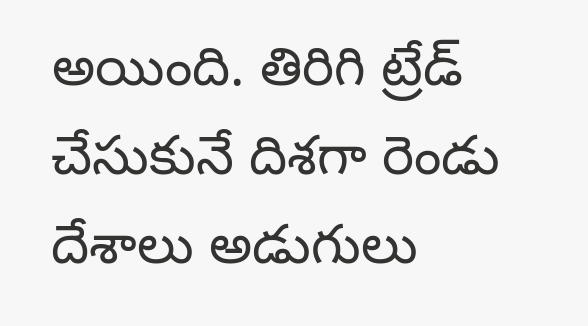అయింది. తిరిగి ట్రేడ్ చేసుకునే దిశగా రెండు దేశాలు అడుగులు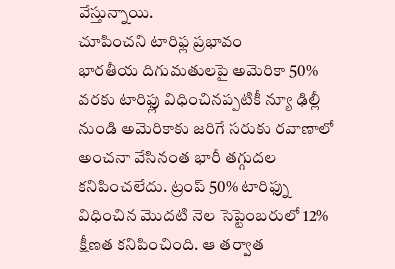వేస్తున్నాయి.
చూపించని టారిఫ్ల ప్రభావం
భారతీయ దిగుమతులపై అమెరికా 50% వరకు టారిఫ్లు విధించినప్పటికీ న్యూ ఢిల్లీ నుండి అమెరికాకు జరిగే సరుకు రవాణాలో అంచనా వేసినంత భారీ తగ్గుదల కనిపించలేదు. ట్రంప్ 50% టారిఫ్ను విధించిన మొదటి నెల సెప్టెంబరులో 12% క్షీణత కనిపించింది. ఆ తర్వాత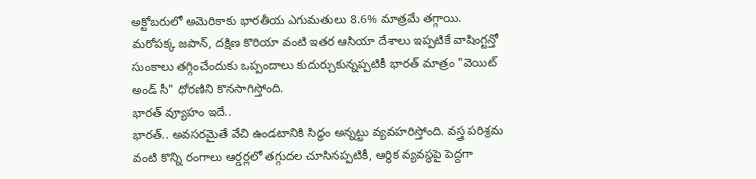అక్టోబరులో అమెరికాకు భారతీయ ఎగుమతులు 8.6% మాత్రమే తగ్గాయి. మరోపక్క జపాన్, దక్షిణ కొరియా వంటి ఇతర ఆసియా దేశాలు ఇప్పటికే వాషింగ్టన్తో సుంకాలు తగ్గించేందుకు ఒప్పందాలు కుదుర్చుకున్నప్పటికీ భారత్ మాత్రం "వెయిట్ అండ్ సీ" ధోరణిని కొనసాగిస్తోంది.
భారత్ వ్యూహం ఇదే..
భారత్.. అవసరమైతే వేచి ఉండటానికి సిద్ధం అన్నట్టు వ్యవహరిస్తోంది. వస్త్ర పరిశ్రమ వంటి కొన్ని రంగాలు ఆర్డర్లలో తగ్గుదల చూసినప్పటికీ, ఆర్థిక వ్యవస్థపై పెద్దగా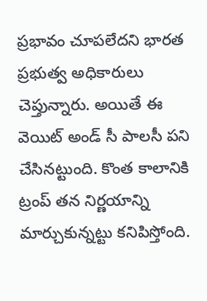ప్రభావం చూపలేదని భారత ప్రభుత్వ అధికారులు చెప్తున్నారు. అయితే ఈ వెయిట్ అండ్ సీ పాలసీ పని చేసినట్టుంది. కొంత కాలానికి ట్రంప్ తన నిర్ణయాన్ని మార్చుకున్నట్టు కనిపిస్తోంది.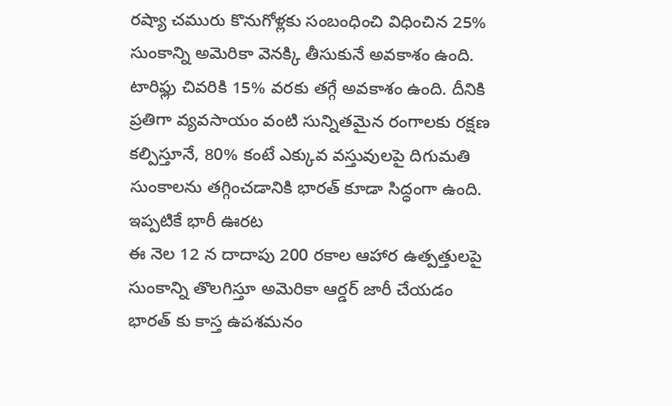రష్యా చమురు కొనుగోళ్లకు సంబంధించి విధించిన 25% సుంకాన్ని అమెరికా వెనక్కి తీసుకునే అవకాశం ఉంది. టారిఫ్లు చివరికి 15% వరకు తగ్గే అవకాశం ఉంది. దీనికి ప్రతిగా వ్యవసాయం వంటి సున్నితమైన రంగాలకు రక్షణ కల్పిస్తూనే, 80% కంటే ఎక్కువ వస్తువులపై దిగుమతి సుంకాలను తగ్గించడానికి భారత్ కూడా సిద్ధంగా ఉంది.
ఇప్పటికే భారీ ఊరట
ఈ నెల 12 న దాదాపు 200 రకాల ఆహార ఉత్పత్తులపై సుంకాన్ని తొలగిస్తూ అమెరికా ఆర్డర్ జారీ చేయడం భారత్ కు కాస్త ఉపశమనం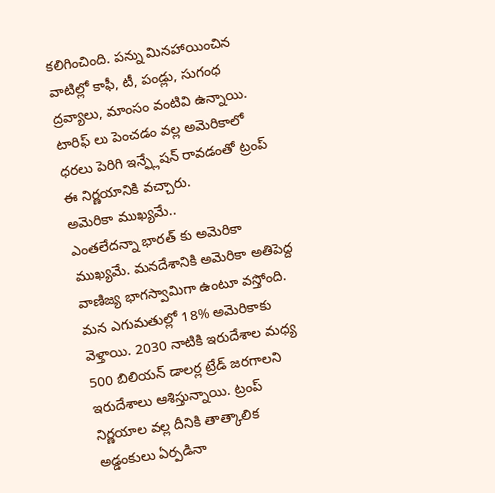కలిగించింది. పన్ను మినహాయించిన వాటిల్లో కాఫీ, టీ, పండ్లు, సుగంధ ద్రవ్యాలు, మాంసం వంటివి ఉన్నాయి. టారిఫ్ లు పెంచడం వల్ల అమెరికాలో ధరలు పెరిగి ఇన్ఫ్లేషన్ రావడంతో ట్రంప్ ఈ నిర్ణయానికి వచ్చారు.
అమెరికా ముఖ్యమే..
ఎంతలేదన్నా భారత్ కు అమెరికా ముఖ్యమే. మనదేశానికి అమెరికా అతిపెద్ద వాణిజ్య భాగస్వామిగా ఉంటూ వస్తోంది. మన ఎగుమతుల్లో 18% అమెరికాకు వెళ్తాయి. 2030 నాటికి ఇరుదేశాల మధ్య 500 బిలియన్ డాలర్ల ట్రేడ్ జరగాలని ఇరుదేశాలు ఆశిస్తున్నాయి. ట్రంప్ నిర్ణయాల వల్ల దీనికి తాత్కాలిక అడ్డంకులు ఏర్పడినా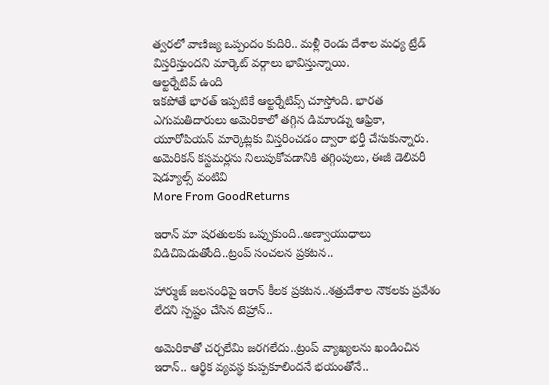త్వరలో వాణిజ్య ఒప్పందం కుదిరి.. మళ్లీ రెండు దేశాల మధ్య ట్రేడ్ విస్తరిస్తుందని మార్కెట్ వర్గాలు భావిస్తున్నాయి.
ఆల్టర్నేటివ్ ఉంది
ఇకపోతే భారత్ ఇప్పటికే ఆల్టర్నేటివ్స్ చూస్తోంది. భారత ఎగుమతిదారులు అమెరికాలో తగ్గిన డిమాండ్ను ఆఫ్రికా, యూరోపియన్ మార్కెట్లకు విస్తరించడం ద్వారా భర్తీ చేసుకున్నారు. అమెరికన్ కస్టమర్లను నిలుపుకోవడానికి తగ్గింపులు, ఈజీ డెలివరీ షెడ్యూల్స్ వంటివి
More From GoodReturns

ఇరాన్ మా షరతులకు ఒప్పుకుంది..అణ్వాయుధాలు విడిచిపెడుతోంది..ట్రంప్ సంచలన ప్రకటన..

హార్ముజ్ జలసంధిపై ఇరాన్ కీలక ప్రకటన..శత్రుదేశాల నౌకలకు ప్రవేశం లేదని స్పష్టం చేసిన టెహ్రాన్..

అమెరికాతో చర్చలేమి జరగలేదు..ట్రంప్ వ్యాఖ్యలను ఖండించిన ఇరాన్.. ఆర్థిక వ్యవస్థ కుప్పకూలిందనే భయంతోనే..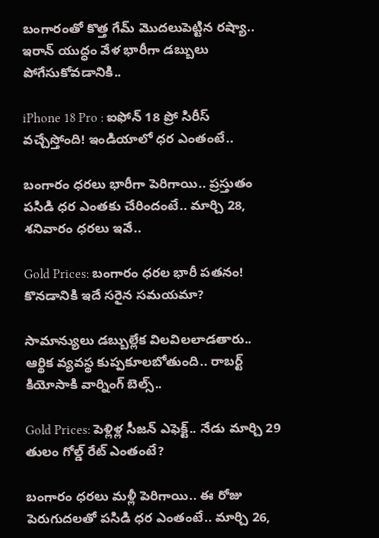బంగారంతో కొత్త గేమ్ మొదలుపెట్టిన రష్యా.. ఇరాన్ యుద్ధం వేళ భారీగా డబ్బులు పోగేసుకోవడానికి..

iPhone 18 Pro : ఐఫోన్ 18 ప్రో సిరీస్ వచ్చేస్తోంది! ఇండియాలో ధర ఎంతంటే..

బంగారం ధరలు భారీగా పెరిగాయి.. ప్రస్తుతం పసిడి ధర ఎంతకు చేరిందంటే.. మార్చి 28, శనివారం ధరలు ఇవే..

Gold Prices: బంగారం ధరల భారీ పతనం! కొనడానికి ఇదే సరైన సమయమా?

సామాన్యులు డబ్బుల్లేక విలవిలలాడతారు.. ఆర్థిక వ్యవస్థ కుప్పకూలబోతుంది.. రాబర్ట్ కియోసాకి వార్నింగ్ బెల్స్..

Gold Prices: పెళ్లిళ్ల సీజన్ ఎఫెక్ట్.. నేడు మార్చి 29 తులం గోల్డ్ రేట్ ఎంతంటే?

బంగారం ధరలు మళ్లీ పెరిగాయి.. ఈ రోజు పెరుగుదలతో పసిడి ధర ఎంతంటే.. మార్చి 26,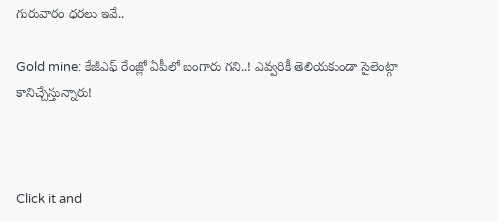గురువారం ధరలు ఇవే..

Gold mine: కేజీఎఫ్ రేంజ్లో ఏపీలో బంగారు గని..! ఎవ్వరికీ తెలియకుండా సైలెంట్గా కానిచ్చేస్తున్నారు!



Click it and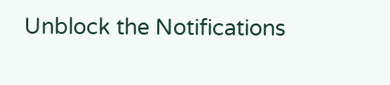Unblock the Notifications